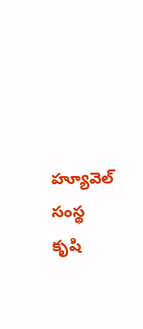హ్యూవెల్ సంస్థ కృషి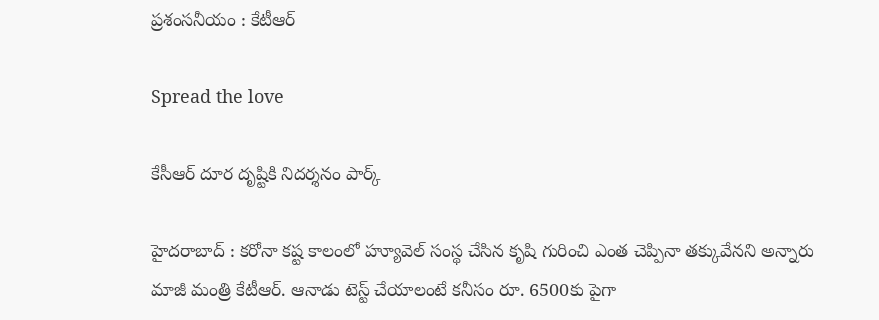ప్ర‌శంస‌నీయం : కేటీఆర్

Spread the love

కేసీఆర్ దూర దృష్టికి నిద‌ర్శ‌నం పార్క్

హైద‌రాబాద్ : క‌రోనా క‌ష్ట కాలంలో హ్యూవెల్ సంస్థ చేసిన కృషి గురించి ఎంత చెప్పినా త‌క్కువేన‌ని అన్నారు మాజీ మంత్రి కేటీఆర్. ఆనాడు టెస్ట్ చేయాలంటే క‌నీసం రూ. 6500కు పైగా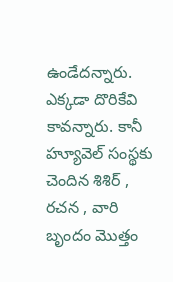ఉండేద‌న్నారు. ఎక్క‌డా దొరికేవి కావ‌న్నారు. కానీ హ్యూవెల్ సంస్థకు చెందిన శిశిర్ , రచన , వారి బృందం మొత్తం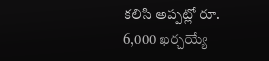కలిసి అప్పట్లో రూ. 6,000 ఖర్చయ్యే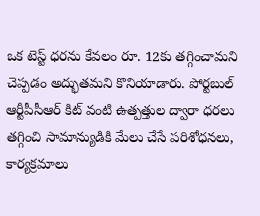ఒక టెస్ట్ ధరను కేవలం రూ. 12కు తగ్గించామని చెప్పడం అద్భుతమని కొనియాడారు. పోర్టబుల్ ఆర్టీపీసీఆర్ కిట్ వంటి ఉత్పత్తుల ద్వారా ధరలు తగ్గించి సామాన్యుడికి మేలు చేసే పరిశోధనలు, కార్యక్రమాలు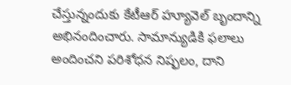చేస్తున్నందుకు కేటీఆర్ హ్యూవెల్ బృందాన్ని అభినందించారు. సామాన్యుడికి ఫలాలు అందించని పరిశోధన నిష్ఫలం, దాని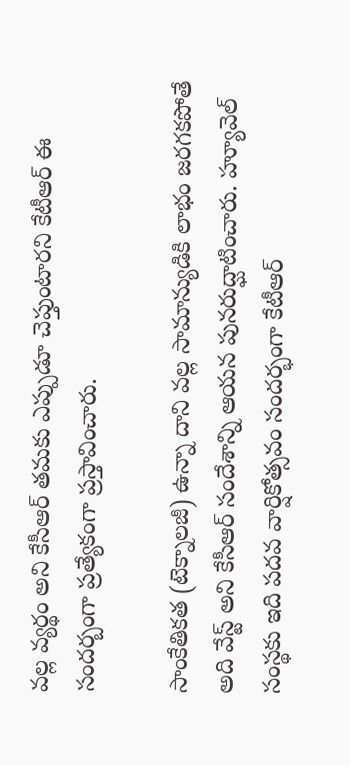వల్ల వ్యర్థం అని కేసీఆర్ తమకు ఎప్పుడూ చెప్తుంటారని కేటీఆర్ ఈ సంద‌ర్బంగా ప్ర‌త్యేకంగా ప్ర‌స్తావించారు.

సాంకేతికత (టెక్నాలజీ) ఉన్నా దాని వల్ల సామాన్యుడికి లాభం జరగకపోతే అది వేస్ట్ అని కేసీఆర్ సందేశాన్ని ఆయన పునరుద్ఘాటించారు. హ్యూవెల్ సంస్థకు ఇది పదవ వార్షికోత్సవం సందర్భంగా కేటీఆర్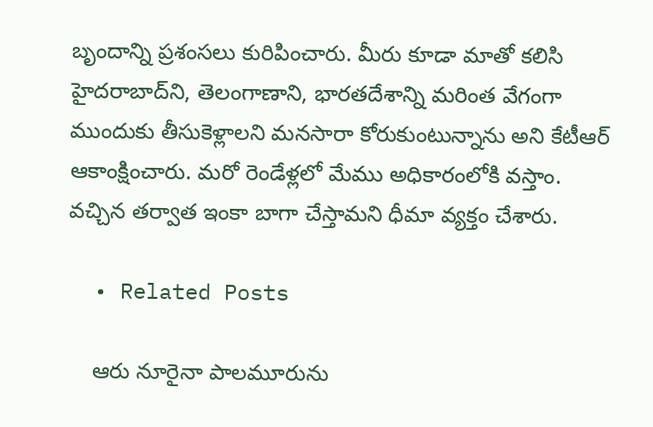బృందాన్ని ప్ర‌శంస‌లు కురిపించారు. మీరు కూడా మాతో కలిసి హైదరాబాద్‌ని, తెలంగాణాని, భారతదేశాన్ని మరింత వేగంగా ముందుకు తీసుకెళ్లాలని మనసారా కోరుకుంటున్నాను అని కేటీఆర్ ఆకాంక్షించారు. మరో రెండేళ్లలో మేము అధికారంలోకి వస్తాం. వచ్చిన తర్వాత ఇంకా బాగా చేస్తామ‌ని ధీమా వ్య‌క్తం చేశారు.

  • Related Posts

    ఆరు నూరైనా పాల‌మూరును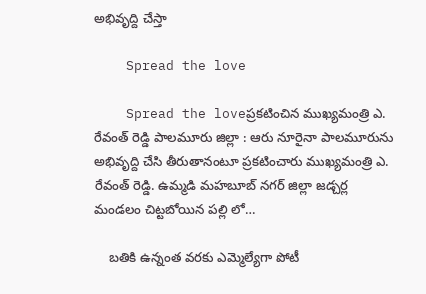అభివృద్ది చేస్తా

    Spread the love

    Spread the loveప్ర‌క‌టించిన ముఖ్య‌మంత్రి ఎ. రేవంత్ రెడ్డి పాల‌మూరు జిల్లా : ఆరు నూరైనా పాల‌మూరును అభివృద్ది చేసి తీరుతానంటూ ప్ర‌క‌టించారు ముఖ్య‌మంత్రి ఎ. రేవంత్ రెడ్డి. ఉమ్మడి మహబూబ్ నగర్ జిల్లా జడ్చర్ల మండలం చిట్టబోయిన పల్లి లో…

    బ‌తికి ఉన్నంత వ‌ర‌కు ఎమ్మెల్యేగా పోటీ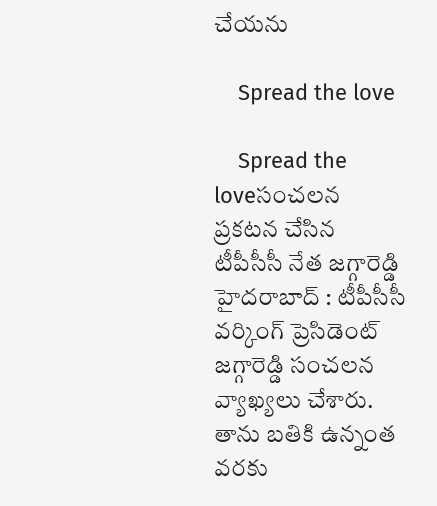చేయ‌ను

    Spread the love

    Spread the loveసంచ‌ల‌న ప్ర‌క‌ట‌న చేసిన టీపీసీసీ నేత జ‌గ్గారెడ్డి హైద‌రాబాద్ : టీపీసీసీ వ‌ర్కింగ్ ప్రెసిడెంట్ జ‌గ్గారెడ్డి సంచ‌ల‌న వ్యాఖ్య‌లు చేశారు. తాను బ‌తికి ఉన్నంత వ‌ర‌కు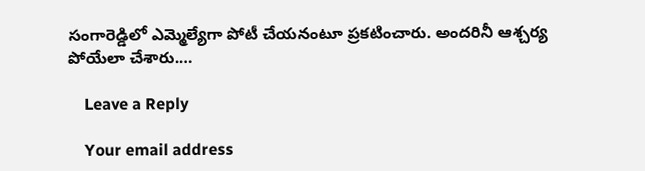సంగారెడ్డిలో ఎమ్మెల్యేగా పోటీ చేయ‌నంటూ ప్ర‌క‌టించారు. అంద‌రినీ ఆశ్చ‌ర్య పోయేలా చేశారు.…

    Leave a Reply

    Your email address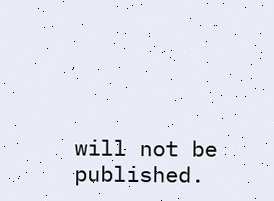will not be published.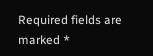Required fields are marked *